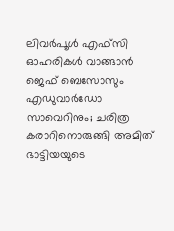ലിവര്‍പൂള്‍ എഫ്‌സി ഓഹരികള്‍ വാങ്ങാന്‍ ജെഫ് ബെസോസും എഡുവാര്‍ഡോ സാവെറിനും; ചരിത്ര കരാറിനൊരുങ്ങി അമിത് ഭാട്ടിയയുടെ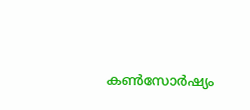കണ്‍സോര്‍ഷ്യം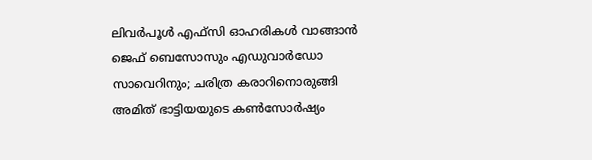ലിവര്‍പൂള്‍ എഫ്‌സി ഓഹരികള്‍ വാങ്ങാന്‍ ജെഫ് ബെസോസും എഡുവാര്‍ഡോ സാവെറിനും; ചരിത്ര കരാറിനൊരുങ്ങി അമിത് ഭാട്ടിയയുടെ കണ്‍സോര്‍ഷ്യം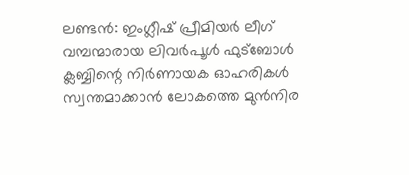ലണ്ടന്‍: ഇംഗ്ലീഷ് പ്രീമിയര്‍ ലീഗ് വമ്പന്മാരായ ലിവര്‍പൂള്‍ ഫുട്‌ബോള്‍ ക്ലബ്ബിന്റെ നിര്‍ണായക ഓഹരികള്‍ സ്വന്തമാക്കാന്‍ ലോകത്തെ മുന്‍നിര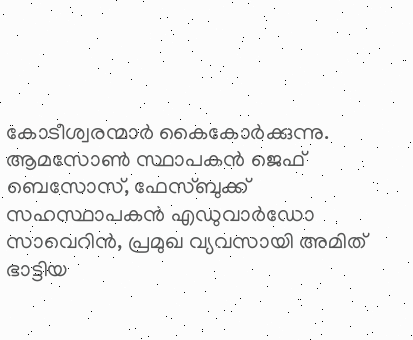കോടീശ്വരന്മാര്‍ കൈകോര്‍ക്കുന്നു. ആമസോണ്‍ സ്ഥാപകന്‍ ജെഫ് ബെസോസ്, ഫേസ്ബുക്ക് സഹസ്ഥാപകന്‍ എഡുവാര്‍ഡോ സാവെറിന്‍, പ്രമുഖ വ്യവസായി അമിത് ഭാട്ടിയ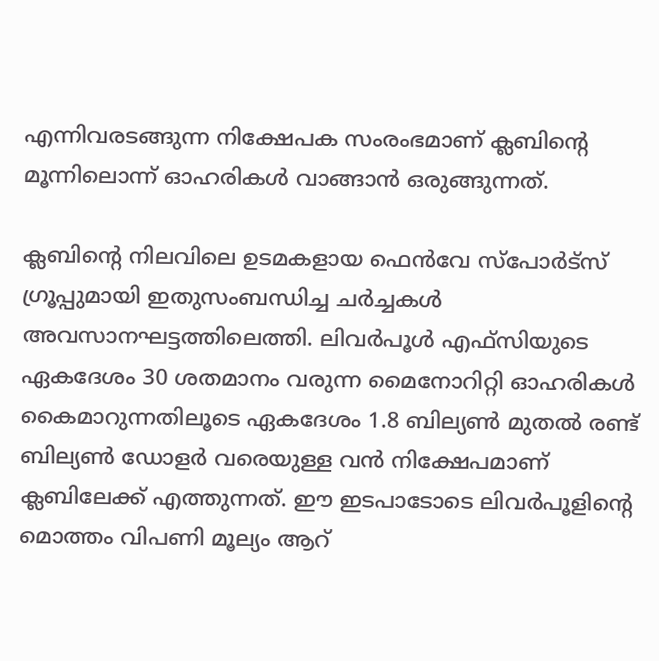എന്നിവരടങ്ങുന്ന നിക്ഷേപക സംരംഭമാണ് ക്ലബിന്റെ മൂന്നിലൊന്ന് ഓഹരികള്‍ വാങ്ങാന്‍ ഒരുങ്ങുന്നത്.

ക്ലബിന്റെ നിലവിലെ ഉടമകളായ ഫെന്‍വേ സ്‌പോര്‍ട്‌സ് ഗ്രൂപ്പുമായി ഇതുസംബന്ധിച്ച ചര്‍ച്ചകള്‍ അവസാനഘട്ടത്തിലെത്തി. ലിവര്‍പൂള്‍ എഫ്‌സിയുടെ ഏകദേശം 30 ശതമാനം വരുന്ന മൈനോറിറ്റി ഓഹരികള്‍ കൈമാറുന്നതിലൂടെ ഏകദേശം 1.8 ബില്യണ്‍ മുതല്‍ രണ്ട് ബില്യണ്‍ ഡോളര്‍ വരെയുള്ള വന്‍ നിക്ഷേപമാണ് ക്ലബിലേക്ക് എത്തുന്നത്. ഈ ഇടപാടോടെ ലിവര്‍പൂളിന്റെ മൊത്തം വിപണി മൂല്യം ആറ്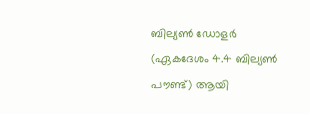ബില്യണ്‍ ഡോളര്‍ (ഏകദേശം 4.4 ബില്യണ്‍ പൗണ്ട്) ആയി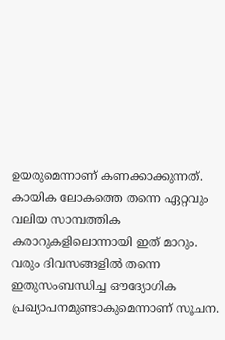ഉയരുമെന്നാണ് കണക്കാക്കുന്നത്. കായിക ലോകത്തെ തന്നെ ഏറ്റവും വലിയ സാമ്പത്തിക കരാറുകളിലൊന്നായി ഇത് മാറും. വരും ദിവസങ്ങളില്‍ തന്നെ ഇതുസംബന്ധിച്ച ഔദ്യോഗിക പ്രഖ്യാപനമുണ്ടാകുമെന്നാണ് സൂചന.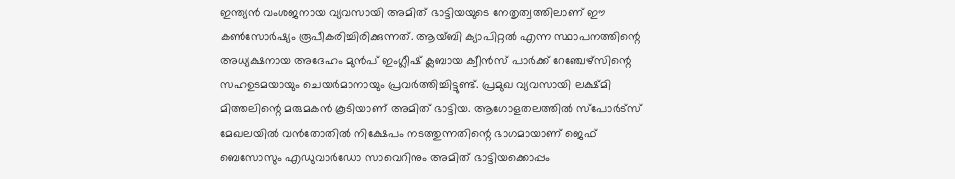ഇന്ത്യന്‍ വംശജനായ വ്യവസായി അമിത് ഭാട്ടിയയുടെ നേതൃത്വത്തിലാണ് ഈ കണ്‍സോര്‍ഷ്യം രൂപീകരിച്ചിരിക്കുന്നത്. ആയ്ബി ക്യാപിറ്റല്‍ എന്ന സ്ഥാപനത്തിന്റെ അധ്യക്ഷനായ അദേഹം മുന്‍പ് ഇംഗ്ലീഷ് ക്ലബായ ക്വീന്‍സ് പാര്‍ക്ക് റേഞ്ചേഴ്‌സിന്റെ സഹഉടമയായും ചെയര്‍മാനായും പ്രവര്‍ത്തിച്ചിട്ടുണ്ട്. പ്രമുഖ വ്യവസായി ലക്ഷ്മി മിത്തലിന്റെ മരുമകന്‍ കൂടിയാണ് അമിത് ഭാട്ടിയ. ആഗോളതലത്തില്‍ സ്‌പോര്‍ട്‌സ് മേഖലയില്‍ വന്‍തോതില്‍ നിക്ഷേപം നടത്തുന്നതിന്റെ ഭാഗമായാണ് ജെഫ് ബെസോസും എഡുവാര്‍ഡോ സാവെറിനും അമിത് ഭാട്ടിയക്കൊപ്പം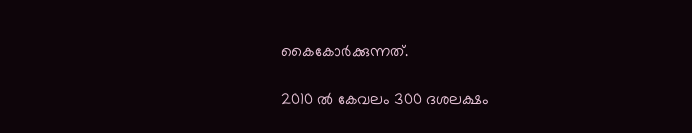കൈകോര്‍ക്കുന്നത്.

2010 ല്‍ കേവലം 300 ദശലക്ഷം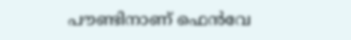പൗണ്ടിനാണ് ഫെന്‍വേ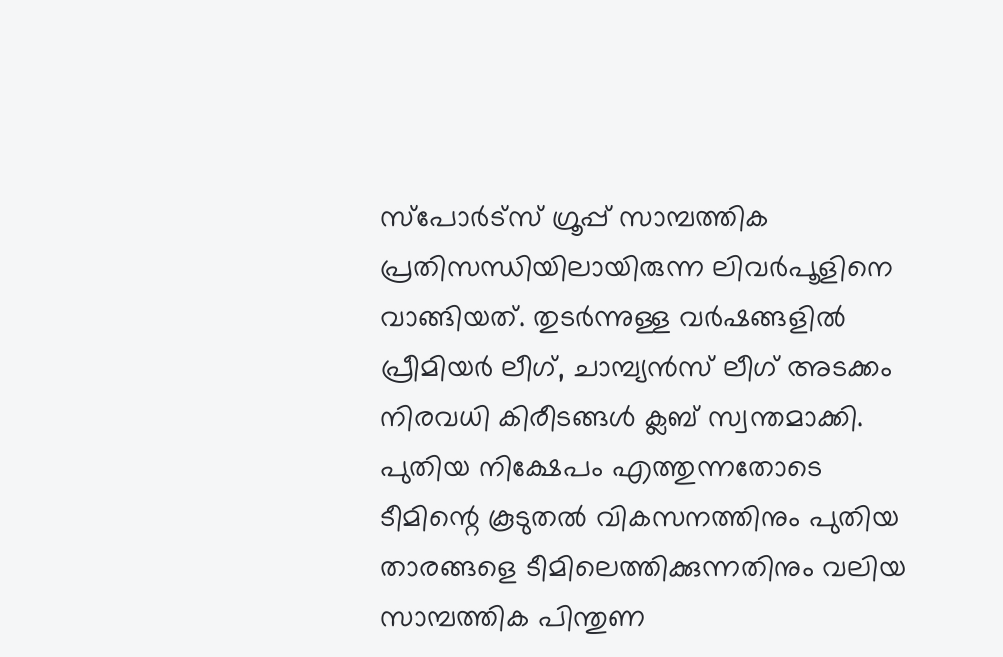സ്‌പോര്‍ട്‌സ് ഗ്രൂപ്പ് സാമ്പത്തിക പ്രതിസന്ധിയിലായിരുന്ന ലിവര്‍പൂളിനെ വാങ്ങിയത്. തുടര്‍ന്നുള്ള വര്‍ഷങ്ങളില്‍ പ്രീമിയര്‍ ലീഗ്, ചാമ്പ്യന്‍സ് ലീഗ് അടക്കം നിരവധി കിരീടങ്ങള്‍ ക്ലബ് സ്വന്തമാക്കി. പുതിയ നിക്ഷേപം എത്തുന്നതോടെ ടീമിന്റെ കൂടുതല്‍ വികസനത്തിനും പുതിയ താരങ്ങളെ ടീമിലെത്തിക്കുന്നതിനും വലിയ സാമ്പത്തിക പിന്തുണ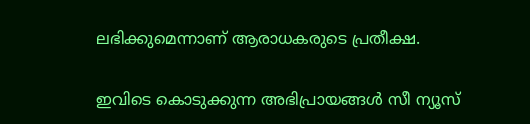ലഭിക്കുമെന്നാണ് ആരാധകരുടെ പ്രതീക്ഷ.

ഇവിടെ കൊടുക്കുന്ന അഭിപ്രായങ്ങള്‍ സീ ന്യൂസ്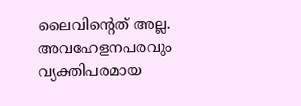ലൈവിന്റെത് അല്ല. അവഹേളനപരവും വ്യക്തിപരമായ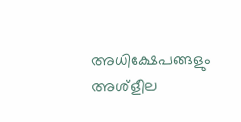അധിക്ഷേപങ്ങളും അശ്‌ളീല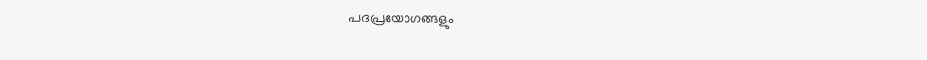പദപ്രയോഗങ്ങളും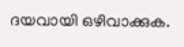ദയവായി ഒഴിവാക്കുക.